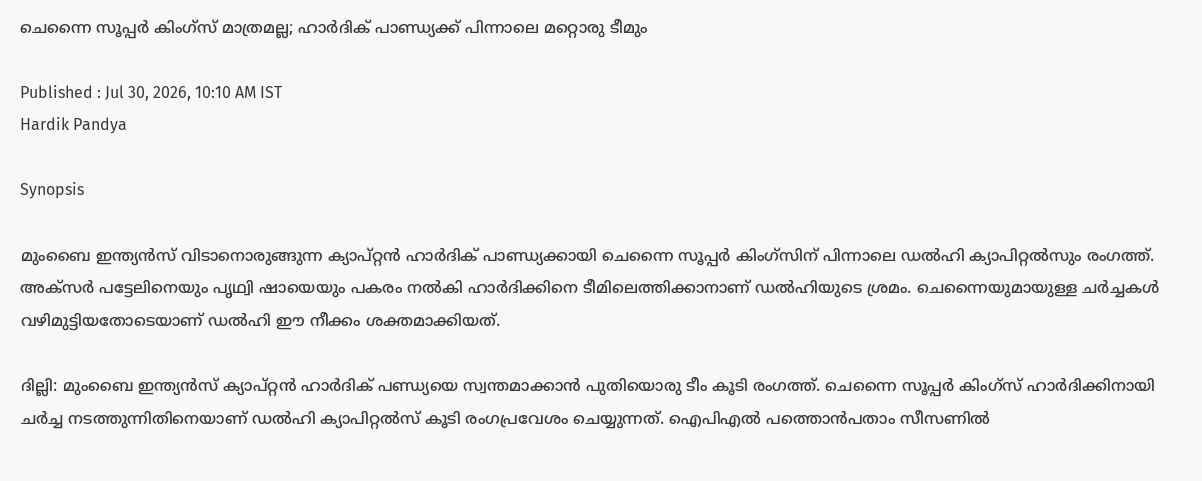ചെന്നൈ സൂപ്പര്‍ കിംഗ്‌സ് മാത്രമല്ല; ഹാര്‍ദിക് പാണ്ഡ്യക്ക് പിന്നാലെ മറ്റൊരു ടീമും

Published : Jul 30, 2026, 10:10 AM IST
Hardik Pandya

Synopsis

മുംബൈ ഇന്ത്യന്‍സ് വിടാനൊരുങ്ങുന്ന ക്യാപ്റ്റന്‍ ഹാര്‍ദിക് പാണ്ഡ്യക്കായി ചെന്നൈ സൂപ്പര്‍ കിംഗ്‌സിന് പിന്നാലെ ഡല്‍ഹി ക്യാപിറ്റല്‍സും രംഗത്ത്. അക്‌സര്‍ പട്ടേലിനെയും പൃഥ്വി ഷായെയും പകരം നല്‍കി ഹാര്‍ദിക്കിനെ ടീമിലെത്തിക്കാനാണ് ഡല്‍ഹിയുടെ ശ്രമം. ചെന്നൈയുമായുള്ള ചര്‍ച്ചകള്‍ വഴിമുട്ടിയതോടെയാണ് ഡല്‍ഹി ഈ നീക്കം ശക്തമാക്കിയത്.

ദില്ലി: മുംബൈ ഇന്ത്യന്‍സ് ക്യാപ്റ്റന്‍ ഹാര്‍ദിക് പണ്ഡ്യയെ സ്വന്തമാക്കാന്‍ പുതിയൊരു ടീം കൂടി രംഗത്ത്. ചെന്നൈ സൂപ്പര്‍ കിംഗ്‌സ് ഹാര്‍ദിക്കിനായി ചര്‍ച്ച നടത്തുന്നിതിനെയാണ് ഡല്‍ഹി ക്യാപിറ്റല്‍സ് കൂടി രംഗപ്രവേശം ചെയ്യുന്നത്. ഐപിഎല്‍ പത്തൊന്‍പതാം സീസണില്‍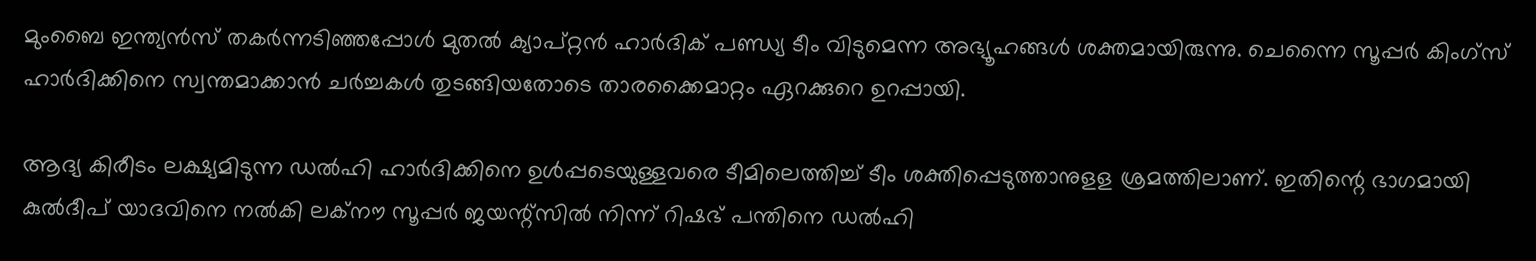മുംബൈ ഇന്ത്യന്‍സ് തകര്‍ന്നടിഞ്ഞപ്പോള്‍ മുതല്‍ ക്യാപ്റ്റന്‍ ഹാര്‍ദിക് പണ്ഡ്യ ടീം വിടുമെന്ന അഭ്യൂഹങ്ങള്‍ ശക്തമായിരുന്നു. ചെന്നൈ സൂപ്പര്‍ കിംഗ്‌സ് ഹാര്‍ദിക്കിനെ സ്വന്തമാക്കാന്‍ ചര്‍ച്ചകള്‍ തുടങ്ങിയതോടെ താരക്കൈമാറ്റം ഏറക്കുറെ ഉറപ്പായി.

ആദ്യ കിരീടം ലക്ഷ്യമിടുന്ന ഡല്‍ഹി ഹാര്‍ദിക്കിനെ ഉള്‍പ്പടെയുള്ളവരെ ടീമിലെത്തിച്ച് ടീം ശക്തിപ്പെടുത്താനുളള ശ്രമത്തിലാണ്. ഇതിന്റെ ഭാഗമായി കുല്‍ദീപ് യാദവിനെ നല്‍കി ലക്‌നൗ സൂപ്പര്‍ ജയന്റ്‌സില്‍ നിന്ന് റിഷഭ് പന്തിനെ ഡല്‍ഹി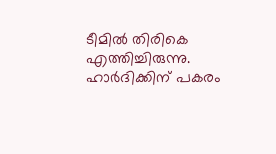ടീമില്‍ തിരികെ എത്തിച്ചിരുന്നു. ഹാര്‍ദിക്കിന് പകരം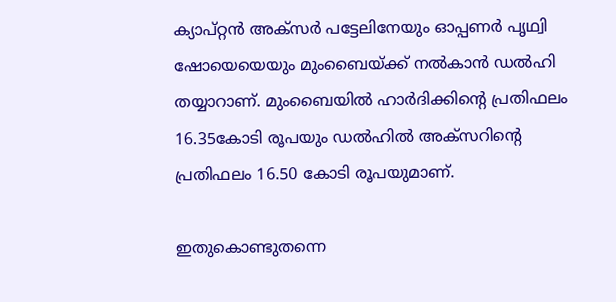ക്യാപ്റ്റന്‍ അക്‌സര്‍ പട്ടേലിനേയും ഓപ്പണര്‍ പൃഥ്വി ഷോയെയെയും മുംബൈയ്ക്ക് നല്‍കാന്‍ ഡല്‍ഹി തയ്യാറാണ്. മുംബൈയില്‍ ഹാര്‍ദിക്കിന്റെ പ്രതിഫലം 16.35കോടി രൂപയും ഡല്‍ഹില്‍ അക്‌സറിന്റെ പ്രതിഫലം 16.50 കോടി രൂപയുമാണ്.

ഇതുകൊണ്ടുതന്നെ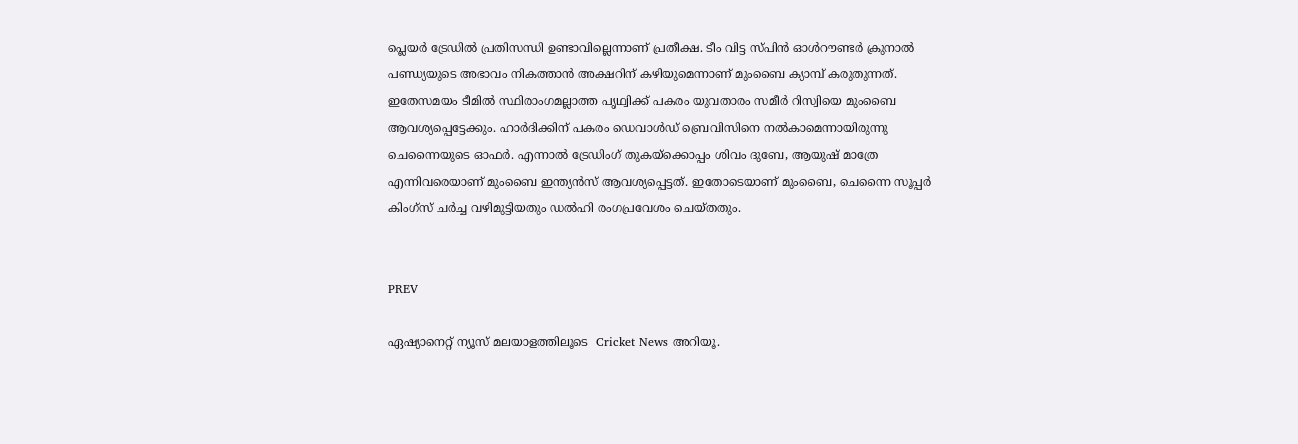പ്ലെയര്‍ ട്രേഡില്‍ പ്രതിസന്ധി ഉണ്ടാവില്ലെന്നാണ് പ്രതീക്ഷ. ടീം വിട്ട സ്പിന്‍ ഓള്‍റൗണ്ടര്‍ ക്രുനാല്‍ പണ്ഡ്യയുടെ അഭാവം നികത്താന്‍ അക്ഷറിന് കഴിയുമെന്നാണ് മുംബൈ ക്യാമ്പ് കരുതുന്നത്. ഇതേസമയം ടീമില്‍ സ്ഥിരാംഗമല്ലാത്ത പൃഥ്വിക്ക് പകരം യുവതാരം സമീര്‍ റിസ്വിയെ മുംബൈ ആവശ്യപ്പെട്ടേക്കും. ഹാര്‍ദിക്കിന് പകരം ഡെവാള്‍ഡ് ബ്രെവിസിനെ നല്‍കാമെന്നായിരുന്നു ചെന്നൈയുടെ ഓഫര്‍. എന്നാല്‍ ട്രേഡിംഗ് തുകയ്‌ക്കൊപ്പം ശിവം ദുബേ, ആയുഷ് മാത്രേ എന്നിവരെയാണ് മുംബൈ ഇന്ത്യന്‍സ് ആവശ്യപ്പെട്ടത്. ഇതോടെയാണ് മുംബൈ, ചെന്നൈ സൂപ്പര്‍ കിംഗ്‌സ് ചര്‍ച്ച വഴിമുട്ടിയതും ഡല്‍ഹി രംഗപ്രവേശം ചെയ്തതും.


PREV

ഏഷ്യാനെറ്റ് ന്യൂസ് മലയാളത്തിലൂടെ  Cricket News അറിയൂ.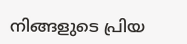നിങ്ങളുടെ പ്രിയ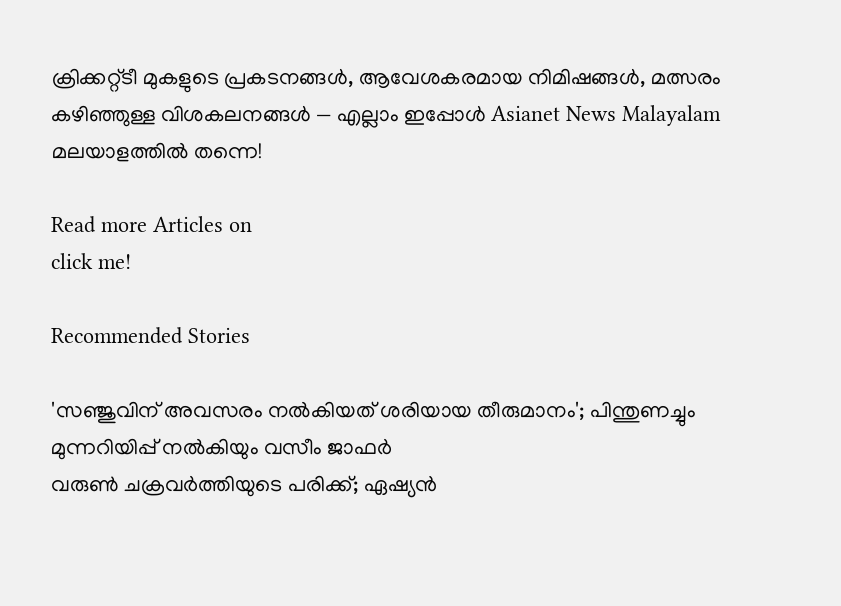ക്രിക്കറ്റ്ടീ മുകളുടെ പ്രകടനങ്ങൾ, ആവേശകരമായ നിമിഷങ്ങൾ, മത്സരം കഴിഞ്ഞുള്ള വിശകലനങ്ങൾ — എല്ലാം ഇപ്പോൾ Asianet News Malayalam മലയാളത്തിൽ തന്നെ!

Read more Articles on
click me!

Recommended Stories

'സഞ്ജുവിന് അവസരം നൽകിയത് ശരിയായ തീരുമാനം'; പിന്തുണച്ചും മുന്നറിയിപ്പ് നൽകിയും വസീം ജാഫർ
വരുൺ ചക്രവര്‍ത്തിയുടെ പരിക്ക്; ഏഷ്യൻ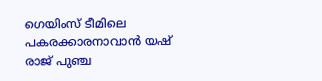ഗെയിംസ് ടീമിലെ പകരക്കാരനാവാൻ യഷ് രാജ് പുഞ്ച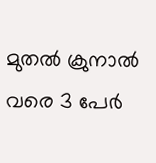മുതൽ ക്രുനാൽ വരെ 3 പേര്‍